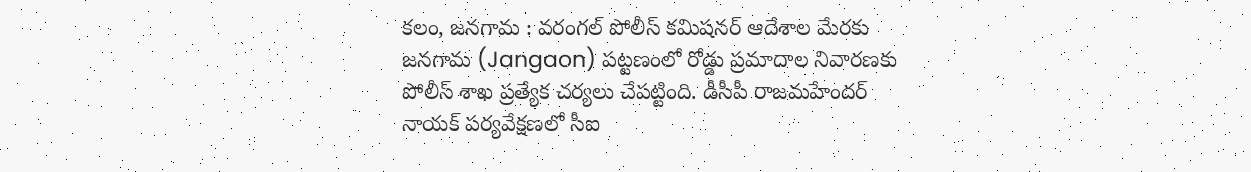కలం, జనగామ : వరంగల్ పోలీస్ కమిషనర్ ఆదేశాల మేరకు జనగామ (Jangaon) పట్టణంలో రోడ్డు ప్రమాదాల నివారణకు పోలీస్ శాఖ ప్రత్యేక చర్యలు చేపట్టింది. డీసీపీ రాజమహేందర్ నాయక్ పర్యవేక్షణలో సీఐ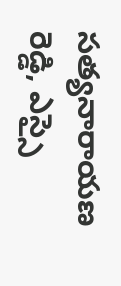సత్యనారాయణ రెడ్డి, ఎస్సై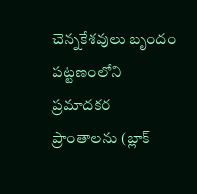చెన్నకేశవులు బృందం పట్టణంలోని ప్రమాదకర ప్రాంతాలను (బ్లాక్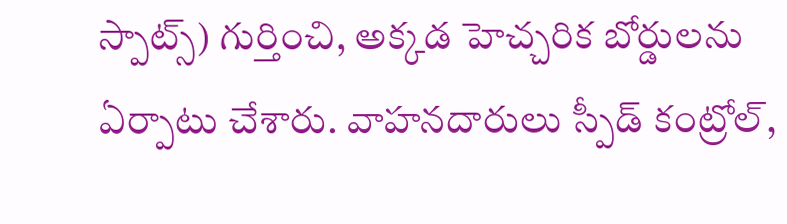స్పాట్స్) గుర్తించి, అక్కడ హెచ్చరిక బోర్డులను ఏర్పాటు చేశారు. వాహనదారులు స్పీడ్ కంట్రోల్,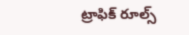ట్రాఫిక్ రూల్స్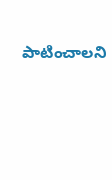పాటించాలని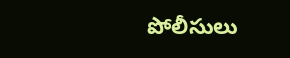పోలీసులు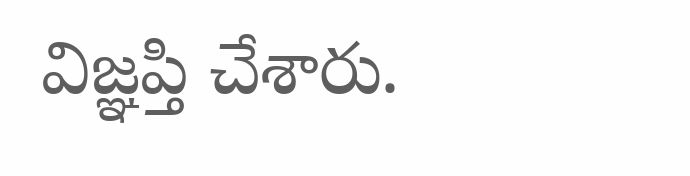విజ్ఞప్తి చేశారు.